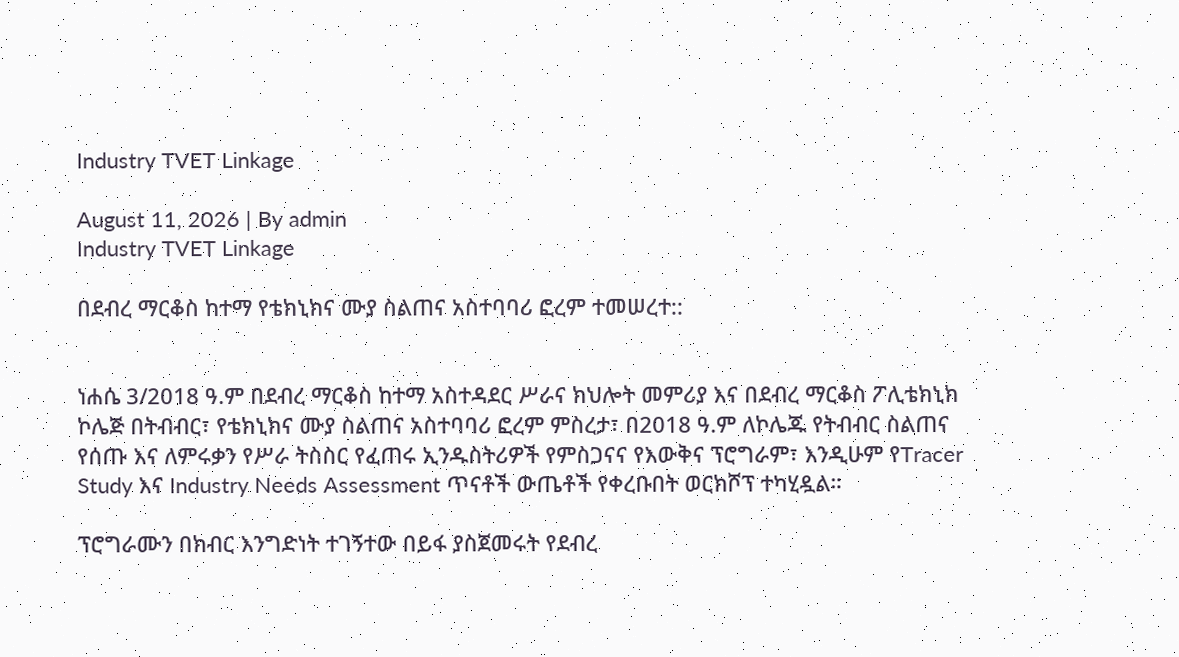Industry TVET Linkage

August 11, 2026 | By admin
Industry TVET Linkage

በደብረ ማርቆስ ከተማ የቴክኒክና ሙያ ስልጠና አስተባባሪ ፎረም ተመሠረተ::


ነሐሴ 3/2018 ዓ.ም በደብረ ማርቆስ ከተማ አስተዳደር ሥራና ክህሎት መምሪያ እና በደብረ ማርቆስ ፖሊቴክኒክ ኮሌጅ በትብብር፣ የቴክኒክና ሙያ ስልጠና አስተባባሪ ፎረም ምስረታ፣ በ2018 ዓ.ም ለኮሌጁ የትብብር ስልጠና የሰጡ እና ለምሩቃን የሥራ ትስስር የፈጠሩ ኢንዱስትሪዎች የምስጋናና የእውቅና ፕሮግራም፣ እንዲሁም የTracer Study እና Industry Needs Assessment ጥናቶች ውጤቶች የቀረቡበት ወርክሾፕ ተካሂዷል።

ፕሮግራሙን በክብር እንግድነት ተገኝተው በይፋ ያስጀመሩት የደብረ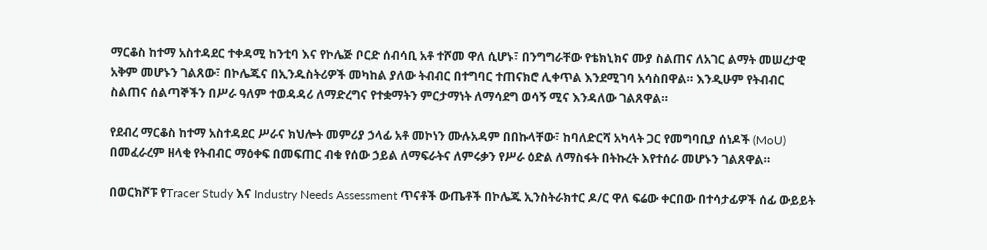ማርቆስ ከተማ አስተዳደር ተቀዳሚ ከንቲባ እና የኮሌጅ ቦርድ ሰብሳቢ አቶ ተሾመ ዋለ ሲሆኑ፣ በንግግራቸው የቴክኒክና ሙያ ስልጠና ለአገር ልማት መሠረታዊ አቅም መሆኑን ገልጸው፣ በኮሌጁና በኢንዱስትሪዎች መካከል ያለው ትብብር በተግባር ተጠናክሮ ሊቀጥል እንደሚገባ አሳስበዋል። እንዲሁም የትብብር ስልጠና ሰልጣኞችን በሥራ ዓለም ተወዳዳሪ ለማድረግና የተቋማትን ምርታማነት ለማሳደግ ወሳኝ ሚና እንዳለው ገልጸዋል።

የደብረ ማርቆስ ከተማ አስተዳደር ሥራና ክህሎት መምሪያ ኃላፊ አቶ መኮነን ሙሉአዳም በበኩላቸው፣ ከባለድርሻ አካላት ጋር የመግባቢያ ሰነዶች (MoU) በመፈራረም ዘላቂ የትብብር ማዕቀፍ በመፍጠር ብቁ የሰው ኃይል ለማፍራትና ለምሩቃን የሥራ ዕድል ለማስፋት በትኩረት እየተሰራ መሆኑን ገልጸዋል።

በወርክሾፑ የTracer Study እና Industry Needs Assessment ጥናቶች ውጤቶች በኮሌጁ ኢንስትራክተር ዶ/ር ዋለ ፍሬው ቀርበው በተሳታፊዎች ሰፊ ውይይት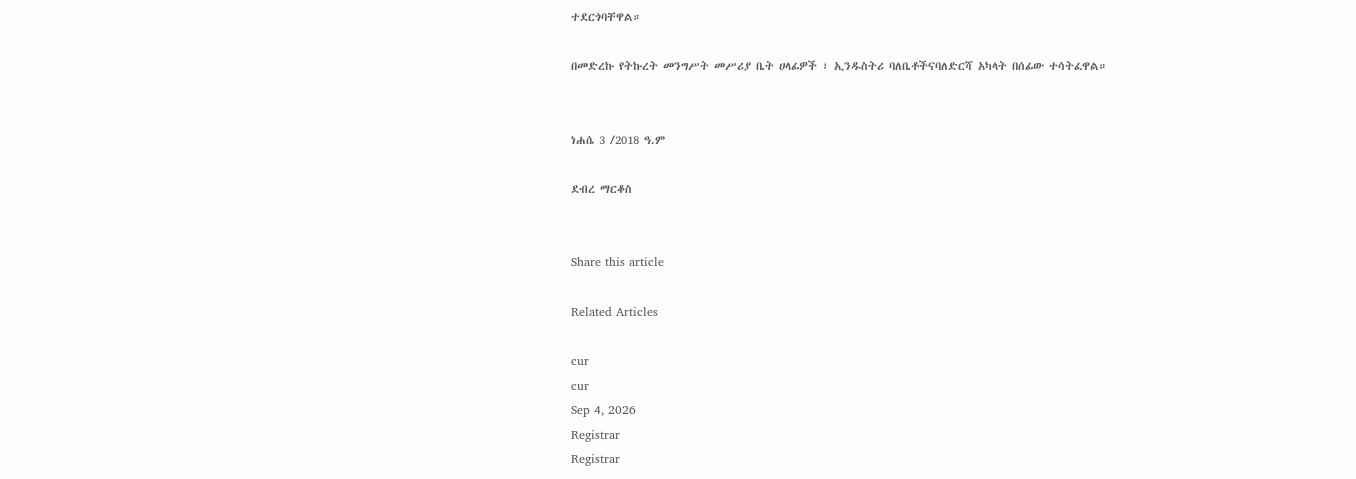ተደርጎባቸዋል።

በመድረኩ የትኩረት መንግሥት መሥሪያ ቤት ሀላፊዎች ፣ ኢንዱስትሪ ባለቤቶችናባለድርሻ አካላት በሰፊው ተሳትፈዋል።


ነሐሴ 3 /2018 ዓ.ም

ደብረ ማርቆስ


Share this article

Related Articles

cur
cur
Sep 4, 2026
Registrar
Registrar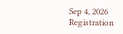Sep 4, 2026
Registration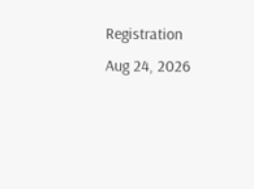Registration
Aug 24, 2026